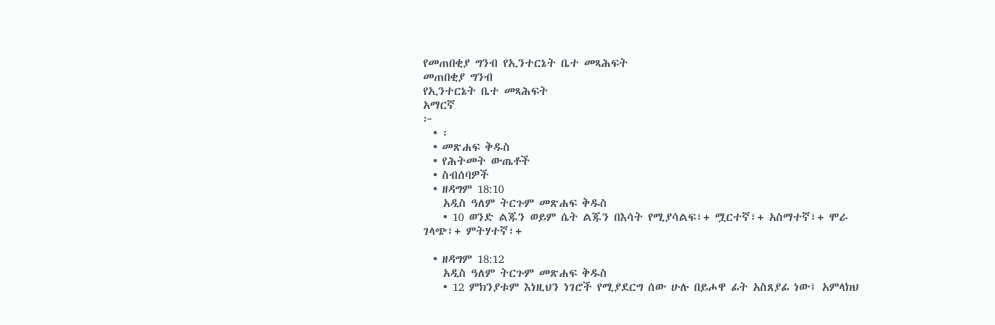የመጠበቂያ ግንብ የኢንተርኔት ቤተ መጻሕፍት
መጠበቂያ ግንብ
የኢንተርኔት ቤተ መጻሕፍት
አማርኛ
፦
  • ፡
  • መጽሐፍ ቅዱስ
  • የሕትመት ውጤቶች
  • ስብሰባዎች
  • ዘዳግም 18:10
    አዲስ ዓለም ትርጉም መጽሐፍ ቅዱስ
    • 10 ወንድ ልጁን ወይም ሴት ልጁን በእሳት የሚያሳልፍ፣+ ሟርተኛ፣+ አስማተኛ፣+ ሞራ ገላጭ፣+ ምትሃተኛ፣+

  • ዘዳግም 18:12
    አዲስ ዓለም ትርጉም መጽሐፍ ቅዱስ
    • 12 ምክንያቱም እነዚህን ነገሮች የሚያደርግ ሰው ሁሉ በይሖዋ ፊት አስጸያፊ ነው፤ አምላክህ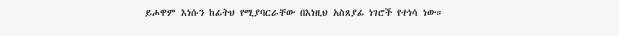ይሖዋም እነሱን ከፊትህ የሚያባርራቸው በእነዚህ አስጸያፊ ነገሮች የተነሳ ነው።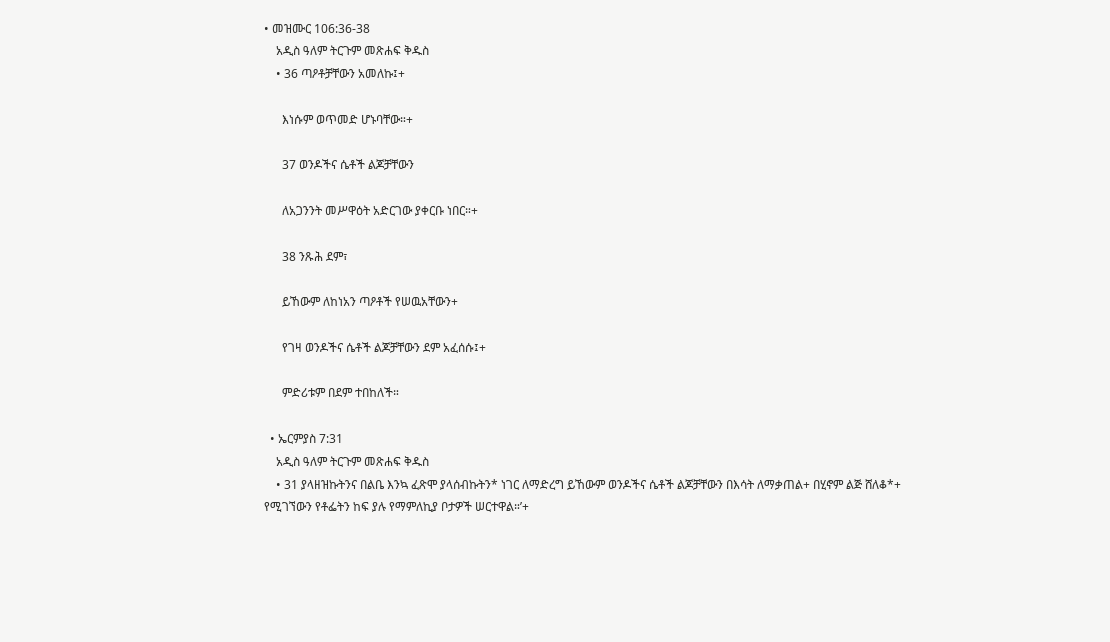• መዝሙር 106:36-38
    አዲስ ዓለም ትርጉም መጽሐፍ ቅዱስ
    • 36 ጣዖቶቻቸውን አመለኩ፤+

      እነሱም ወጥመድ ሆኑባቸው።+

      37 ወንዶችና ሴቶች ልጆቻቸውን

      ለአጋንንት መሥዋዕት አድርገው ያቀርቡ ነበር።+

      38 ንጹሕ ደም፣

      ይኸውም ለከነአን ጣዖቶች የሠዉአቸውን+

      የገዛ ወንዶችና ሴቶች ልጆቻቸውን ደም አፈሰሱ፤+

      ምድሪቱም በደም ተበከለች።

  • ኤርምያስ 7:31
    አዲስ ዓለም ትርጉም መጽሐፍ ቅዱስ
    • 31 ያላዘዝኩትንና በልቤ እንኳ ፈጽሞ ያላሰብኩትን* ነገር ለማድረግ ይኸውም ወንዶችና ሴቶች ልጆቻቸውን በእሳት ለማቃጠል+ በሂኖም ልጅ ሸለቆ*+ የሚገኘውን የቶፌትን ከፍ ያሉ የማምለኪያ ቦታዎች ሠርተዋል።’+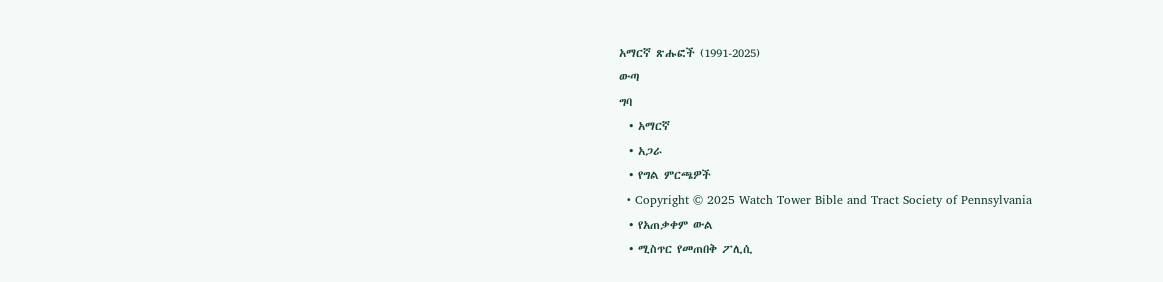አማርኛ ጽሑፎች (1991-2025)
ውጣ
ግባ
  • አማርኛ
  • አጋራ
  • የግል ምርጫዎች
  • Copyright © 2025 Watch Tower Bible and Tract Society of Pennsylvania
  • የአጠቃቀም ውል
  • ሚስጥር የመጠበቅ ፖሊሲ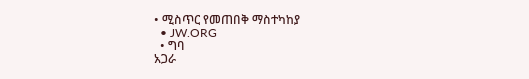• ሚስጥር የመጠበቅ ማስተካከያ
  • JW.ORG
  • ግባ
አጋራ